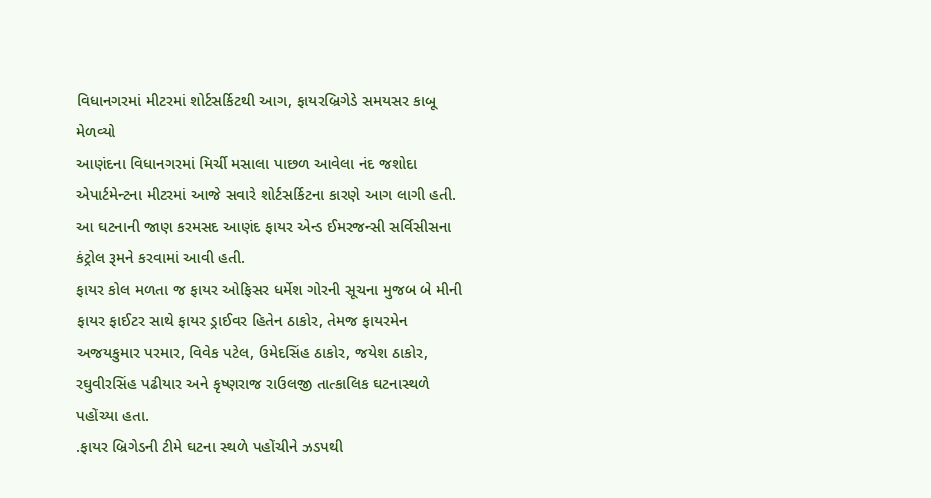વિધાનગરમાં મીટરમાં શોર્ટસર્કિટથી આગ, ફાયરબ્રિગેડે સમયસર કાબૂ મેળવ્યો
આણંદના વિધાનગરમાં મિર્ચી મસાલા પાછળ આવેલા નંદ જશોદા એપાર્ટમેન્ટના મીટરમાં આજે સવારે શોર્ટસર્કિટના કારણે આગ લાગી હતી. આ ઘટનાની જાણ કરમસદ આણંદ ફાયર એન્ડ ઈમરજન્સી સર્વિસીસના કંટ્રોલ રૂમને કરવામાં આવી હતી.
ફાયર કોલ મળતા જ ફાયર ઓફિસર ધર્મેશ ગોરની સૂચના મુજબ બે મીની ફાયર ફાઈટર સાથે ફાયર ડ્રાઈવર હિતેન ઠાકોર, તેમજ ફાયરમેન અજયકુમાર પરમાર, વિવેક પટેલ, ઉમેદસિંહ ઠાકોર, જયેશ ઠાકોર, રઘુવીરસિંહ પઢીયાર અને કૃષ્ણરાજ રાઉલજી તાત્કાલિક ઘટનાસ્થળે પહોંચ્યા હતા.
.ફાયર બ્રિગેડની ટીમે ઘટના સ્થળે પહોંચીને ઝડપથી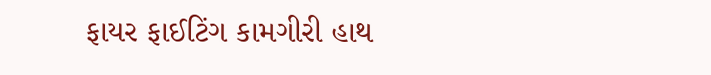ફાયર ફાઈટિંગ કામગીરી હાથ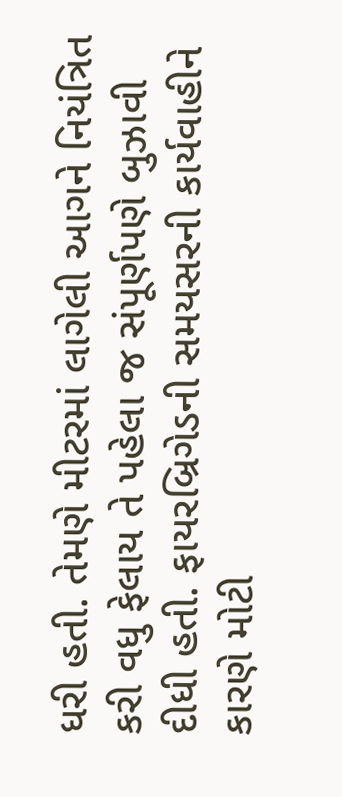ધરી હતી. તેમણે મીટરમાં લાગેલી આગને નિયંત્રિત કરી વધુ ફેલાય તે પહેલા જ સંપૂર્ણપણે બુઝાવી દીધી હતી. ફાયરબ્રિગેડની સમયસરની કાર્યવાહીને કારણે મોટી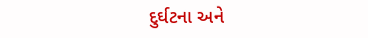દુર્ઘટના અને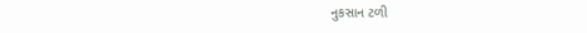નુકસાન ટળી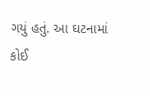ગયું હતું. આ ઘટનામાં કોઈ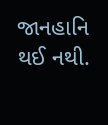જાનહાનિ થઈ નથી.